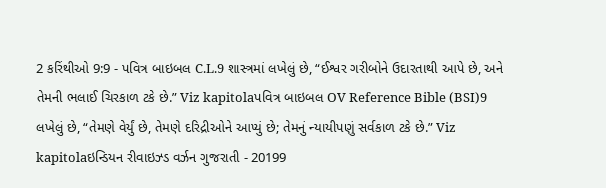2 કરિંથીઓ 9:9 - પવિત્ર બાઇબલ C.L.9 શાસ્ત્રમાં લખેલું છે, “ઈશ્વર ગરીબોને ઉદારતાથી આપે છે, અને તેમની ભલાઈ ચિરકાળ ટકે છે.” Viz kapitolaપવિત્ર બાઇબલ OV Reference Bible (BSI)9 લખેલું છે, “તેમણે વેર્યું છે, તેમણે દરિદ્રીઓને આપ્યું છે; તેમનું ન્યાયીપણું સર્વકાળ ટકે છે.” Viz kapitolaઇન્ડિયન રીવાઇઝ્ડ વર્ઝન ગુજરાતી - 20199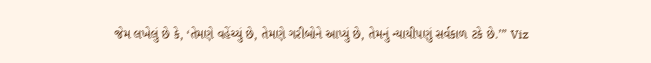જેમ લખેલું છે કે, ‘તેમણે વહેંચ્યું છે, તેમણે ગરીબોને આપ્યું છે, તેમનું ન્યાયીપણું સર્વકાળ ટકે છે.’” Viz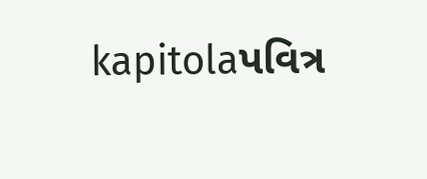kapitolaપવિત્ર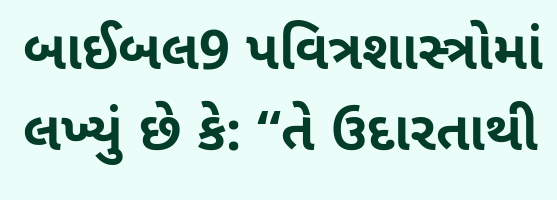બાઈબલ9 પવિત્રશાસ્ત્રોમાં લખ્યું છે કે: “તે ઉદારતાથી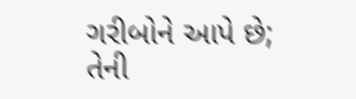ગરીબોને આપે છે; તેની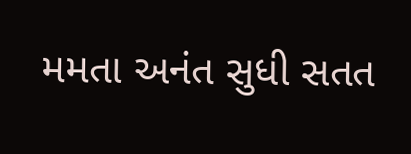મમતા અનંત સુધી સતત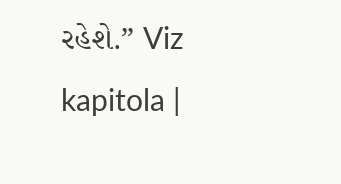રહેશે.” Viz kapitola |